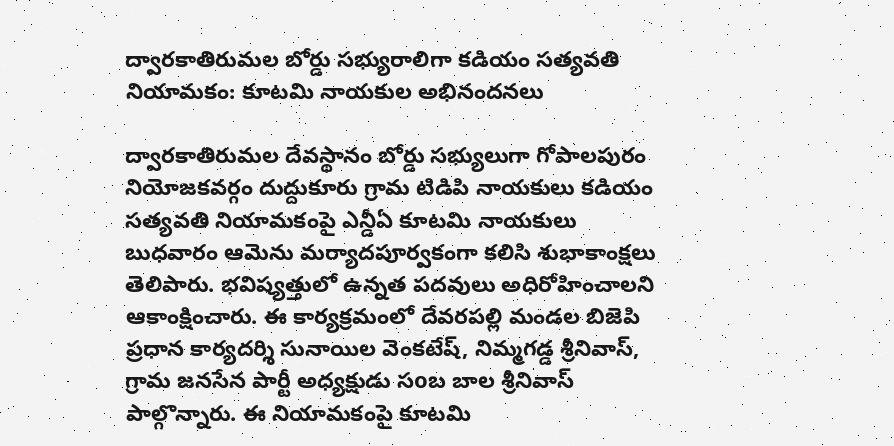ద్వారకాతిరుమల బోర్డు సభ్యురాలిగా కడియం సత్యవతి నియామకం: కూటమి నాయకుల అభినందనలు

ద్వారకాతిరుమల దేవస్థానం బోర్డు సభ్యులుగా గోపాలపురం నియోజకవర్గం దుద్దుకూరు గ్రామ టిడిపి నాయకులు కడియం సత్యవతి నియామకంపై ఎన్డీఏ కూటమి నాయకులు బుధవారం ఆమెను మర్యాదపూర్వకంగా కలిసి శుభాకాంక్షలు తెలిపారు. భవిష్యత్తులో ఉన్నత పదవులు అధిరోహించాలని ఆకాంక్షించారు. ఈ కార్యక్రమంలో దేవరపల్లి మండల బిజెపి ప్రధాన కార్యదర్శి సునాయిల వెంకటేష్, నిమ్మగడ్డ శ్రీనివాస్, గ్రామ జనసేన పార్టీ అధ్యక్షుడు సoబ బాల శ్రీనివాస్ పాల్గొన్నారు. ఈ నియామకంపై కూటమి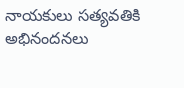నాయకులు సత్యవతికి అభినందనలు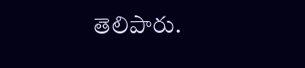తెలిపారు.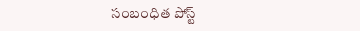సంబంధిత పోస్ట్